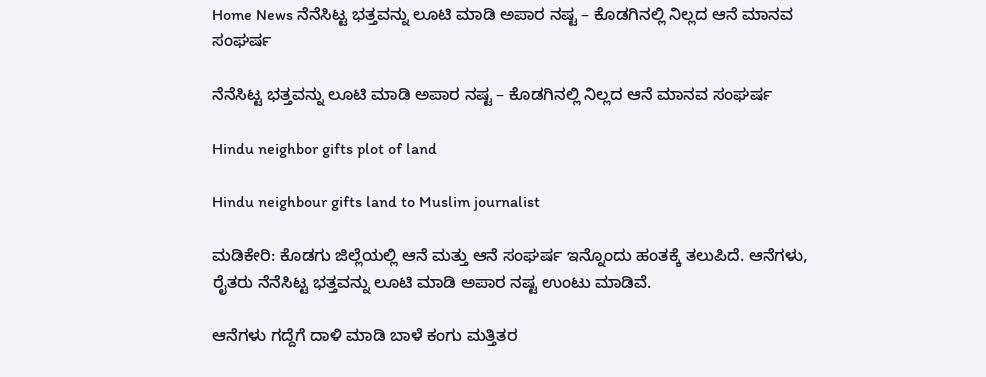Home News ನೆನೆಸಿಟ್ಟ ಭತ್ತವನ್ನು ಲೂಟಿ ಮಾಡಿ ಅಪಾರ ನಷ್ಟ – ಕೊಡಗಿನಲ್ಲಿ ನಿಲ್ಲದ ಆನೆ ಮಾನವ ಸಂಘರ್ಷ

ನೆನೆಸಿಟ್ಟ ಭತ್ತವನ್ನು ಲೂಟಿ ಮಾಡಿ ಅಪಾರ ನಷ್ಟ – ಕೊಡಗಿನಲ್ಲಿ ನಿಲ್ಲದ ಆನೆ ಮಾನವ ಸಂಘರ್ಷ

Hindu neighbor gifts plot of land

Hindu neighbour gifts land to Muslim journalist

ಮಡಿಕೇರಿ: ಕೊಡಗು ಜಿಲ್ಲೆಯಲ್ಲಿ ಆನೆ ಮತ್ತು ಆನೆ ಸಂಘರ್ಷ ಇನ್ನೊಂದು ಹಂತಕ್ಕೆ ತಲುಪಿದೆ. ಆನೆಗಳು, ರೈತರು ನೆನೆಸಿಟ್ಟ ಭತ್ತವನ್ನು ಲೂಟಿ ಮಾಡಿ ಅಪಾರ ನಷ್ಟ ಉಂಟು ಮಾಡಿವೆ.

ಆನೆಗಳು ಗದ್ದೆಗೆ ದಾಳಿ ಮಾಡಿ ಬಾಳೆ ಕಂಗು ಮತ್ತಿತರ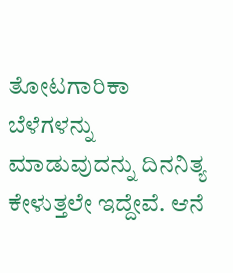ತೋಟಗಾರಿಕಾ ಬೆಳೆಗಳನ್ನು ಮಾಡುವುದನ್ನು ದಿನನಿತ್ಯ ಕೇಳುತ್ತಲೇ ಇದ್ದೇವೆ. ಆನೆ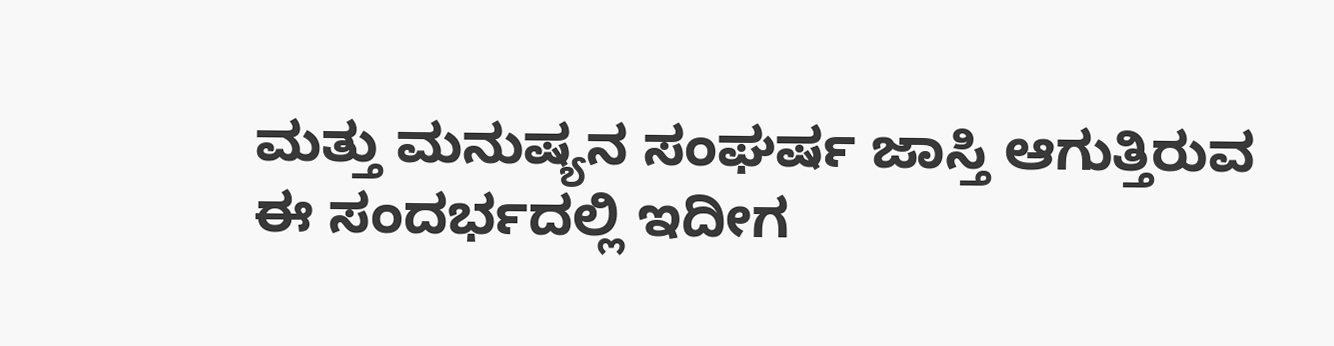ಮತ್ತು ಮನುಷ್ಯನ ಸಂಘರ್ಷ ಜಾಸ್ತಿ ಆಗುತ್ತಿರುವ ಈ ಸಂದರ್ಭದಲ್ಲಿ ಇದೀಗ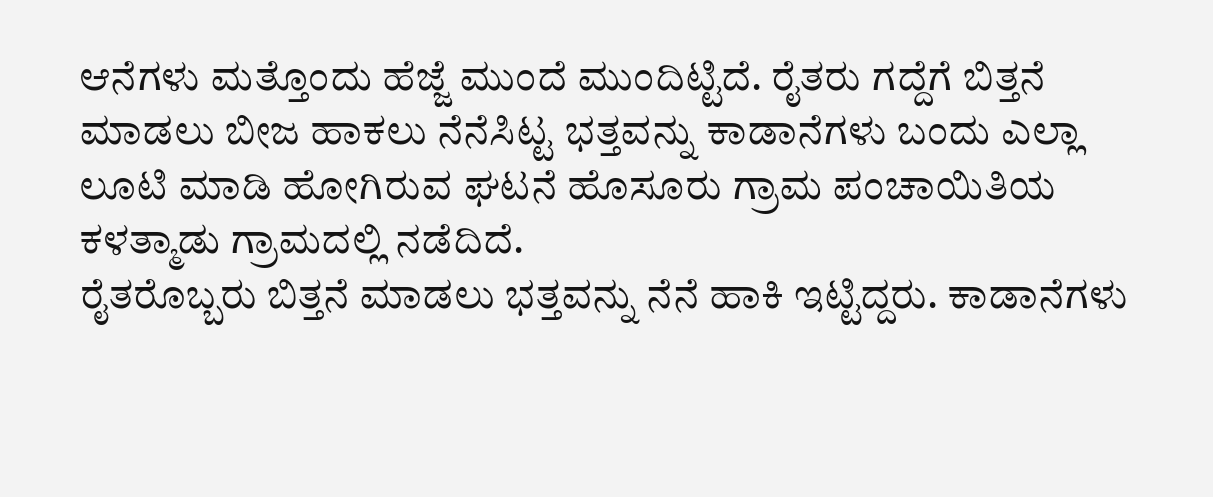ಆನೆಗಳು ಮತ್ತೊಂದು ಹೆಜ್ಜೆ ಮುಂದೆ ಮುಂದಿಟ್ಟಿದೆ. ರೈತರು ಗದ್ದೆಗೆ ಬಿತ್ತನೆ ಮಾಡಲು ಬೀಜ ಹಾಕಲು ನೆನೆಸಿಟ್ಟ ಭತ್ತವನ್ನು ಕಾಡಾನೆಗಳು ಬಂದು ಎಲ್ಲಾ ಲೂಟಿ ಮಾಡಿ ಹೋಗಿರುವ ಘಟನೆ ಹೊಸೂರು ಗ್ರಾಮ ಪಂಚಾಯಿತಿಯ ಕಳತ್ಮಾಡು ಗ್ರಾಮದಲ್ಲಿ ನಡೆದಿದೆ.
ರೈತರೊಬ್ಬರು ಬಿತ್ತನೆ ಮಾಡಲು ಭತ್ತವನ್ನು ನೆನೆ ಹಾಕಿ ಇಟ್ಟಿದ್ದರು. ಕಾಡಾನೆಗಳು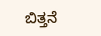ಬಿತ್ತನೆ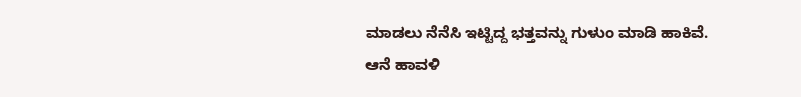ಮಾಡಲು ನೆನೆಸಿ ಇಟ್ಟಿದ್ದ ಭತ್ತವನ್ನು ಗುಳುಂ ಮಾಡಿ ಹಾಕಿವೆ. ಆನೆ ಹಾವಳಿ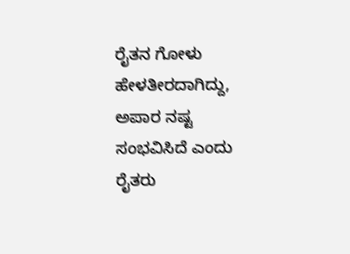ರೈತನ ಗೋಳು ಹೇಳತೀರದಾಗಿದ್ದು, ಅಪಾರ ನಷ್ಟ ಸಂಭವಿಸಿದೆ ಎಂದು ರೈತರು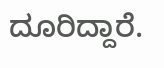ದೂರಿದ್ದಾರೆ.